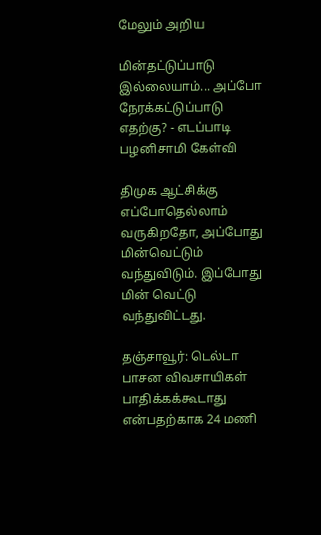மேலும் அறிய

மின்தட்டுப்பாடு இல்லையாம்... அப்போ நேரக்கட்டுப்பாடு எதற்கு? - எடப்பாடி பழனிசாமி கேள்வி

திமுக ஆட்சிக்கு எப்போதெல்லாம் வருகிறதோ, அப்போது மின்வெட்டும் வந்துவிடும். இப்போது மின் வெட்டு வந்துவிட்டது.

தஞ்சாவூர்: டெல்டா பாசன விவசாயிகள் பாதிக்கக்கூடாது என்பதற்காக 24 மணி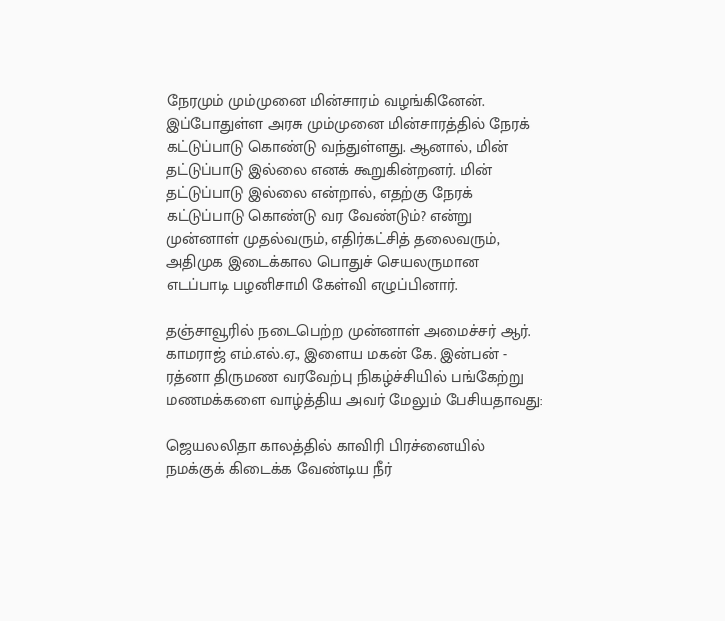நேரமும் மும்முனை மின்சாரம் வழங்கினேன். இப்போதுள்ள அரசு மும்முனை மின்சாரத்தில் நேரக் கட்டுப்பாடு கொண்டு வந்துள்ளது. ஆனால், மின் தட்டுப்பாடு இல்லை எனக் கூறுகின்றனர். மின் தட்டுப்பாடு இல்லை என்றால், எதற்கு நேரக் கட்டுப்பாடு கொண்டு வர வேண்டும்? என்று  முன்னாள் முதல்வரும், எதிர்கட்சித் தலைவரும், அதிமுக இடைக்கால பொதுச் செயலருமான எடப்பாடி பழனிசாமி கேள்வி எழுப்பினார்.

தஞ்சாவூரில் நடைபெற்ற முன்னாள் அமைச்சர் ஆர். காமராஜ் எம்.எல்.ஏ., இளைய மகன் கே. இன்பன் - ரத்னா திருமண வரவேற்பு நிகழ்ச்சியில் பங்கேற்று மணமக்களை வாழ்த்திய அவர் மேலும் பேசியதாவது:

ஜெயலலிதா காலத்தில் காவிரி பிரச்னையில் நமக்குக் கிடைக்க வேண்டிய நீர்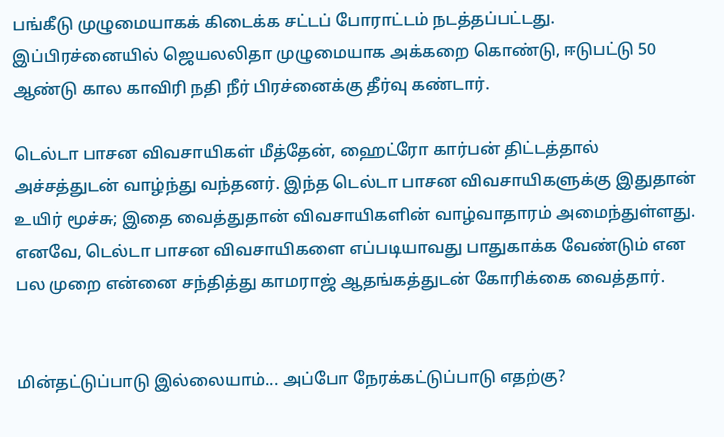பங்கீடு முழுமையாகக் கிடைக்க சட்டப் போராட்டம் நடத்தப்பட்டது. இப்பிரச்னையில் ஜெயலலிதா முழுமையாக அக்கறை கொண்டு, ஈடுபட்டு 50 ஆண்டு கால காவிரி நதி நீர் பிரச்னைக்கு தீர்வு கண்டார்.

டெல்டா பாசன விவசாயிகள் மீத்தேன், ஹைட்ரோ கார்பன் திட்டத்தால் அச்சத்துடன் வாழ்ந்து வந்தனர். இந்த டெல்டா பாசன விவசாயிகளுக்கு இதுதான் உயிர் மூச்சு; இதை வைத்துதான் விவசாயிகளின் வாழ்வாதாரம் அமைந்துள்ளது. எனவே, டெல்டா பாசன விவசாயிகளை எப்படியாவது பாதுகாக்க வேண்டும் என பல முறை என்னை சந்தித்து காமராஜ் ஆதங்கத்துடன் கோரிக்கை வைத்தார்.


மின்தட்டுப்பாடு இல்லையாம்... அப்போ நேரக்கட்டுப்பாடு எதற்கு?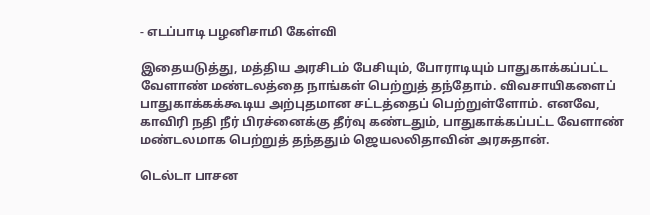- எடப்பாடி பழனிசாமி கேள்வி

இதையடுத்து, மத்திய அரசிடம் பேசியும், போராடியும் பாதுகாக்கப்பட்ட வேளாண் மண்டலத்தை நாங்கள் பெற்றுத் தந்தோம். விவசாயிகளைப் பாதுகாக்கக்கூடிய அற்புதமான சட்டத்தைப் பெற்றுள்ளோம். எனவே, காவிரி நதி நீர் பிரச்னைக்கு தீர்வு கண்டதும், பாதுகாக்கப்பட்ட வேளாண் மண்டலமாக பெற்றுத் தந்ததும் ஜெயலலிதாவின் அரசுதான்.

டெல்டா பாசன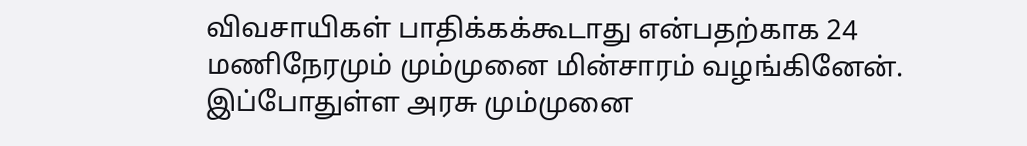விவசாயிகள் பாதிக்கக்கூடாது என்பதற்காக 24 மணிநேரமும் மும்முனை மின்சாரம் வழங்கினேன். இப்போதுள்ள அரசு மும்முனை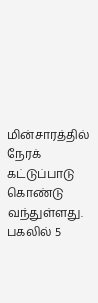மின்சாரத்தில் நேரக் கட்டுப்பாடு கொண்டு வந்துள்ளது. பகலில் 5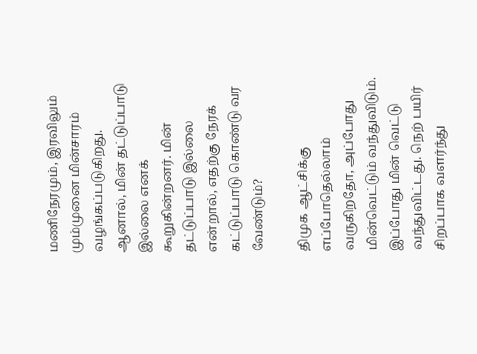மணிநேரமும், இரவிலும் மும்முனை மின்சாரம் வழங்கப்படுகிறது. ஆனால், மின் தட்டுப்பாடு இல்லை எனக் கூறுகின்றனர். மின் தட்டுப்பாடு இல்லை என்றால், எதற்கு நேரக் கட்டுப்பாடு கொண்டு வர வேண்டும்?

திமுக ஆட்சிக்கு எப்போதெல்லாம் வருகிறதோ, அப்போது மின்வெட்டும் வந்துவிடும். இப்போது மின் வெட்டு வந்துவிட்டது. நெற் பயிர் சிறப்பாக வளர்ந்து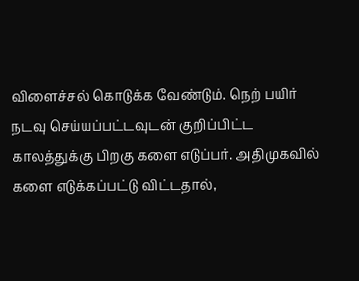விளைச்சல் கொடுக்க வேண்டும். நெற் பயிர் நடவு செய்யப்பட்டவுடன் குறிப்பிட்ட காலத்துக்கு பிறகு களை எடுப்பர். அதிமுகவில் களை எடுக்கப்பட்டு விட்டதால்,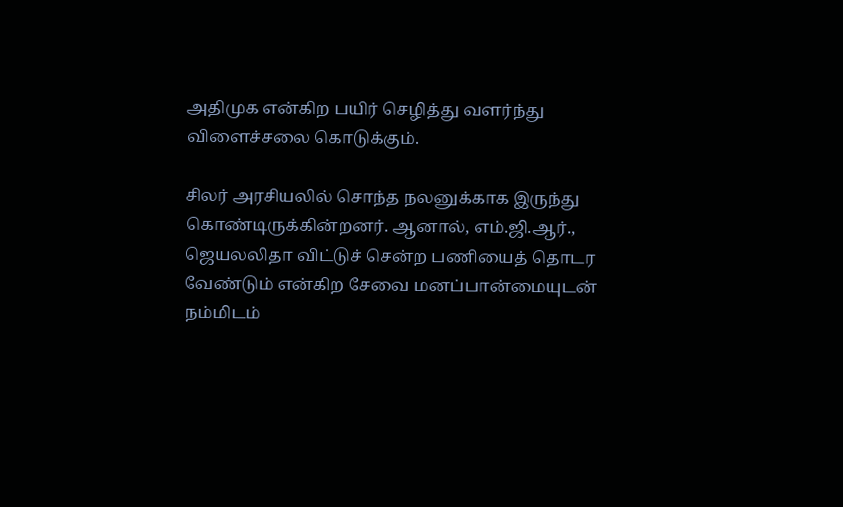அதிமுக என்கிற பயிர் செழித்து வளர்ந்து விளைச்சலை கொடுக்கும்.

சிலர் அரசியலில் சொந்த நலனுக்காக இருந்து கொண்டிருக்கின்றனர். ஆனால், எம்.ஜி.ஆர்., ஜெயலலிதா விட்டுச் சென்ற பணியைத் தொடர வேண்டும் என்கிற சேவை மனப்பான்மையுடன் நம்மிடம்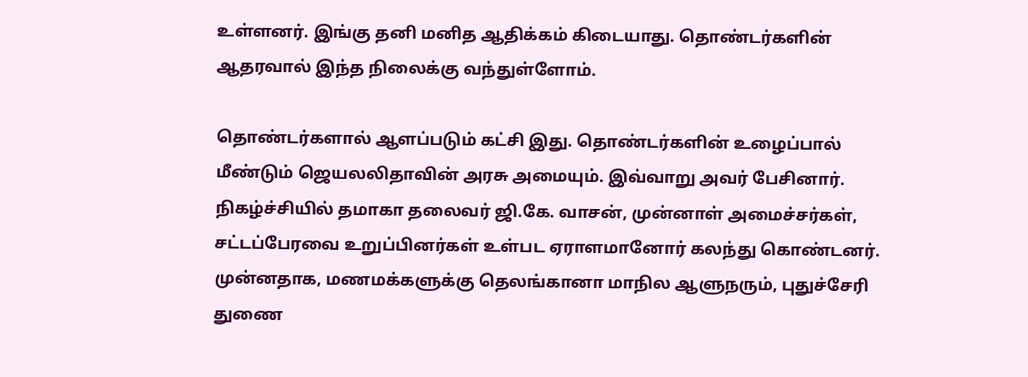உள்ளனர். இங்கு தனி மனித ஆதிக்கம் கிடையாது. தொண்டர்களின் ஆதரவால் இந்த நிலைக்கு வந்துள்ளோம்.

தொண்டர்களால் ஆளப்படும் கட்சி இது. தொண்டர்களின் உழைப்பால் மீண்டும் ஜெயலலிதாவின் அரசு அமையும். இவ்வாறு அவர் பேசினார். நிகழ்ச்சியில் தமாகா தலைவர் ஜி.கே. வாசன், முன்னாள் அமைச்சர்கள், சட்டப்பேரவை உறுப்பினர்கள் உள்பட ஏராளமானோர் கலந்து கொண்டனர். முன்னதாக, மணமக்களுக்கு தெலங்கானா மாநில ஆளுநரும், புதுச்சேரி துணை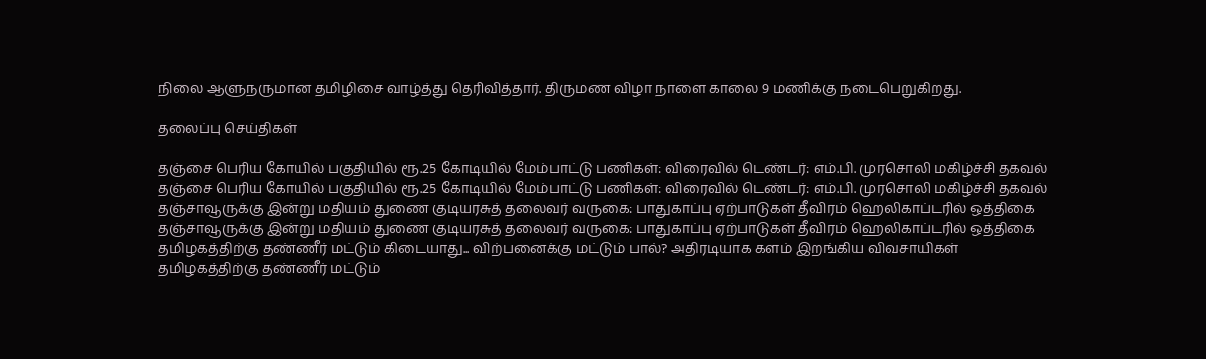நிலை ஆளுநருமான தமிழிசை வாழ்த்து தெரிவித்தார். திருமண விழா நாளை காலை 9 மணிக்கு நடைபெறுகிறது.

தலைப்பு செய்திகள்

தஞ்சை பெரிய கோயில் பகுதியில் ரூ.25 கோடியில் மேம்பாட்டு பணிகள்: விரைவில் டெண்டர்: எம்.பி. முரசொலி மகிழ்ச்சி தகவல்
தஞ்சை பெரிய கோயில் பகுதியில் ரூ.25 கோடியில் மேம்பாட்டு பணிகள்: விரைவில் டெண்டர்: எம்.பி. முரசொலி மகிழ்ச்சி தகவல்
தஞ்சாவூருக்கு இன்று மதியம் துணை குடியரசுத் தலைவர் வருகை: பாதுகாப்பு ஏற்பாடுகள் தீவிரம் ஹெலிகாப்டரில் ஒத்திகை
தஞ்சாவூருக்கு இன்று மதியம் துணை குடியரசுத் தலைவர் வருகை: பாதுகாப்பு ஏற்பாடுகள் தீவிரம் ஹெலிகாப்டரில் ஒத்திகை
தமிழகத்திற்கு தண்ணீர் மட்டும் கிடையாது... விற்பனைக்கு மட்டும் பால்? அதிரடியாக களம் இறங்கிய விவசாயிகள்
தமிழகத்திற்கு தண்ணீர் மட்டும்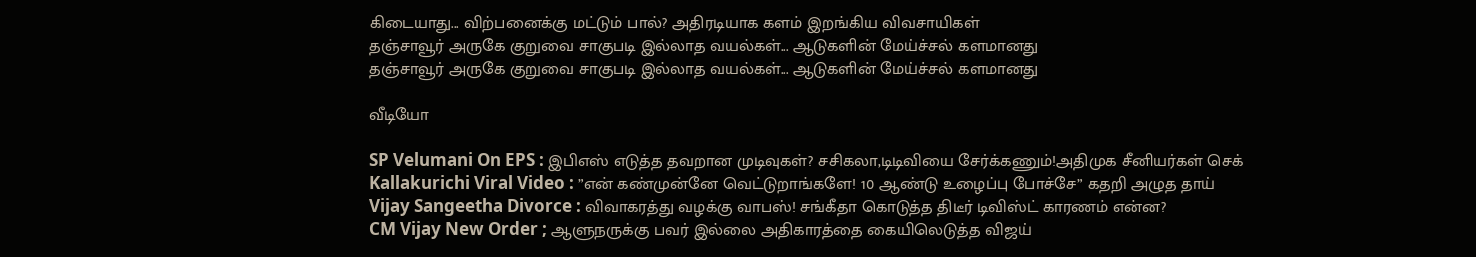கிடையாது... விற்பனைக்கு மட்டும் பால்? அதிரடியாக களம் இறங்கிய விவசாயிகள்
தஞ்சாவூர் அருகே குறுவை சாகுபடி இல்லாத வயல்கள்... ஆடுகளின் மேய்ச்சல் களமானது
தஞ்சாவூர் அருகே குறுவை சாகுபடி இல்லாத வயல்கள்... ஆடுகளின் மேய்ச்சல் களமானது

வீடியோ

SP Velumani On EPS : இபிஎஸ் எடுத்த தவறான முடிவுகள்? சசிகலா,டிடிவியை சேர்க்கணும்!அதிமுக சீனியர்கள் செக்
Kallakurichi Viral Video : ”என் கண்முன்னே வெட்டுறாங்களே! 10 ஆண்டு உழைப்பு போச்சே” கதறி அழுத தாய்
Vijay Sangeetha Divorce : விவாகரத்து வழக்கு வாபஸ்! சங்கீதா கொடுத்த திடீர் டிவிஸ்ட் காரணம் என்ன?
CM Vijay New Order ; ஆளுநருக்கு பவர் இல்லை அதிகாரத்தை கையிலெடுத்த விஜய்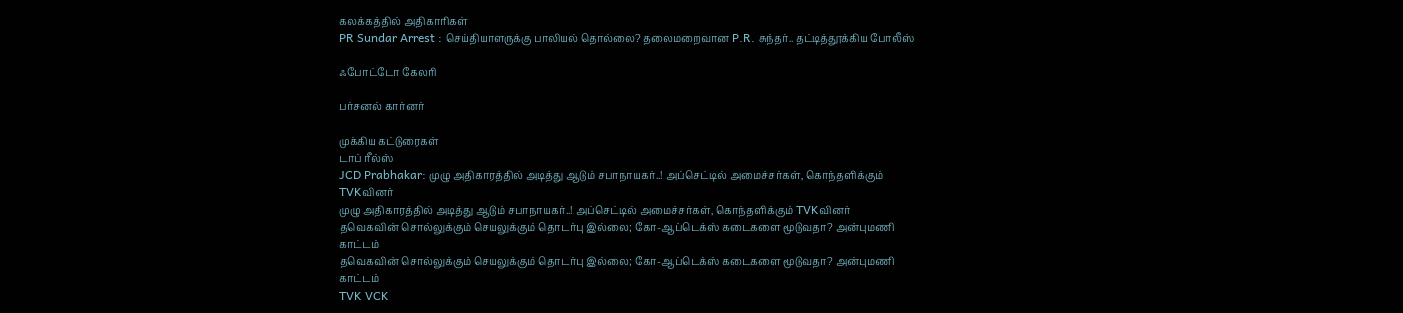கலக்கத்தில் அதிகாரிகள்
PR Sundar Arrest : செய்தியாளருக்கு பாலியல் தொல்லை? தலைமறைவான P.R. சுந்தர்.. தட்டித்தூக்கிய போலீஸ்

ஃபோட்டோ கேலரி

பர்சனல் கார்னர்

முக்கிய கட்டுரைகள்
டாப் ரீல்ஸ்
JCD Prabhakar: முழு அதிகாரத்தில் அடித்து ஆடும் சபாநாயகர்..! அப்செட்டில் அமைச்சர்கள், கொந்தளிக்கும் TVKவினர்
முழு அதிகாரத்தில் அடித்து ஆடும் சபாநாயகர்..! அப்செட்டில் அமைச்சர்கள், கொந்தளிக்கும் TVKவினர்
தவெகவின் சொல்லுக்கும் செயலுக்கும் தொடர்பு இல்லை; கோ-ஆப்டெக்ஸ் கடைகளை மூடுவதா? அன்புமணி காட்டம்
தவெகவின் சொல்லுக்கும் செயலுக்கும் தொடர்பு இல்லை; கோ-ஆப்டெக்ஸ் கடைகளை மூடுவதா? அன்புமணி காட்டம்
TVK VCK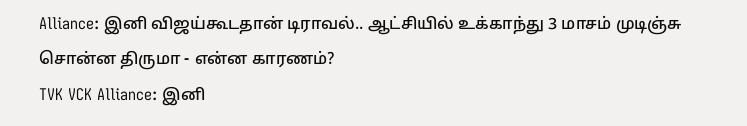Alliance: இனி விஜய்கூடதான் டிராவல்.. ஆட்சியில் உக்காந்து 3 மாசம் முடிஞ்சு சொன்ன திருமா - என்ன காரணம்?
TVK VCK Alliance: இனி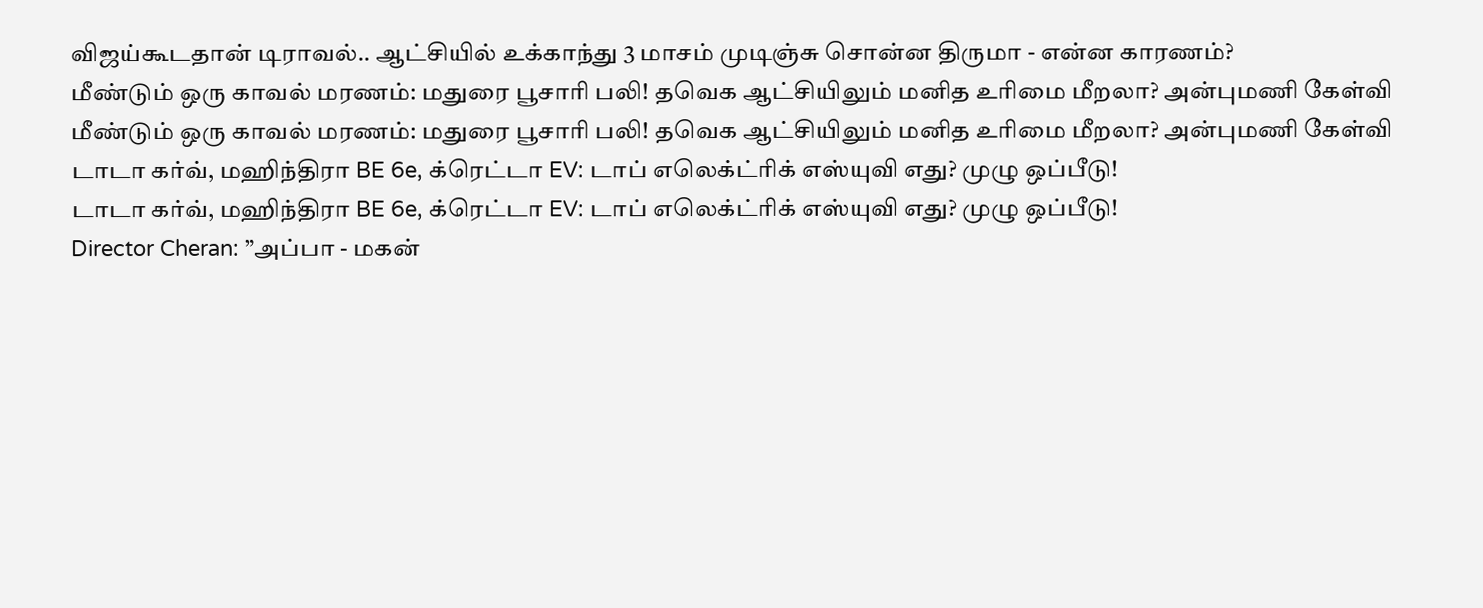விஜய்கூடதான் டிராவல்.. ஆட்சியில் உக்காந்து 3 மாசம் முடிஞ்சு சொன்ன திருமா - என்ன காரணம்?
மீண்டும் ஒரு காவல் மரணம்: மதுரை பூசாரி பலி! தவெக ஆட்சியிலும் மனித உரிமை மீறலா? அன்புமணி கேள்வி
மீண்டும் ஒரு காவல் மரணம்: மதுரை பூசாரி பலி! தவெக ஆட்சியிலும் மனித உரிமை மீறலா? அன்புமணி கேள்வி
டாடா கர்வ், மஹிந்திரா BE 6e, க்ரெட்டா EV: டாப் எலெக்ட்ரிக் எஸ்யுவி எது? முழு ஒப்பீடு!
டாடா கர்வ், மஹிந்திரா BE 6e, க்ரெட்டா EV: டாப் எலெக்ட்ரிக் எஸ்யுவி எது? முழு ஒப்பீடு!
Director Cheran: ”அப்பா - மகன்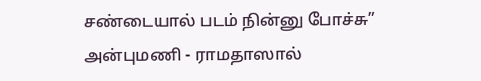சண்டையால் படம் நின்னு போச்சு” அன்புமணி - ராமதாஸால்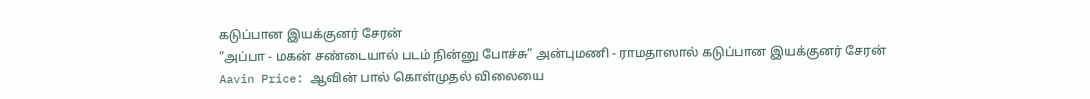கடுப்பான இயக்குனர் சேரன்
”அப்பா - மகன் சண்டையால் படம் நின்னு போச்சு” அன்புமணி - ராமதாஸால் கடுப்பான இயக்குனர் சேரன்
Aavin Price: ஆவின் பால் கொள்முதல் விலையை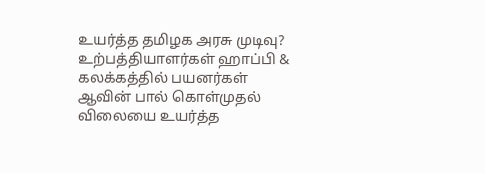உயர்த்த தமிழக அரசு முடிவு? உற்பத்தியாளர்கள் ஹாப்பி & கலக்கத்தில் பயனர்கள்
ஆவின் பால் கொள்முதல் விலையை உயர்த்த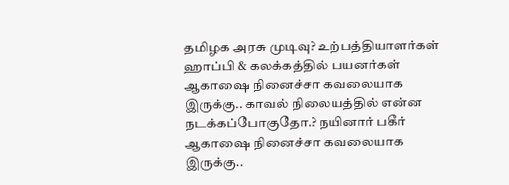தமிழக அரசு முடிவு? உற்பத்தியாளர்கள் ஹாப்பி & கலக்கத்தில் பயனர்கள்
ஆகாஷை நினைச்சா கவலையாக இருக்கு.. காவல் நிலையத்தில் என்ன நடக்கப்போகுதோ.? நயினார் பகீர்
ஆகாஷை நினைச்சா கவலையாக இருக்கு..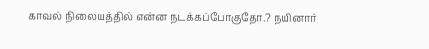காவல் நிலையத்தில் என்ன நடக்கப்போகுதோ.? நயினார்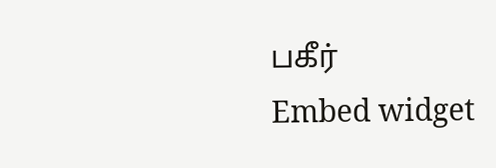பகீர்
Embed widget